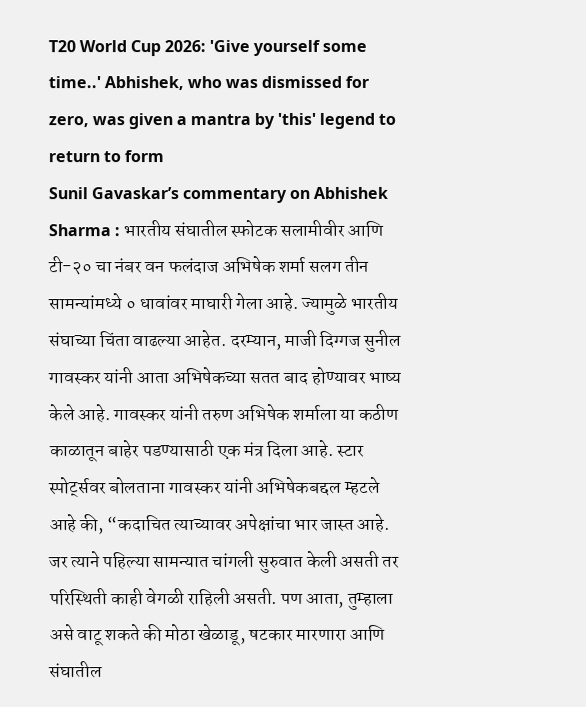T20 World Cup 2026: 'Give yourself some time..' Abhishek, who was dismissed for zero, was given a mantra by 'this' legend to return to form
Sunil Gavaskar’s commentary on Abhishek Sharma : भारतीय संघातील स्फोटक सलामीवीर आणि टी-२० चा नंबर वन फलंदाज अभिषेक शर्मा सलग तीन सामन्यांमध्ये ० धावांवर माघारी गेला आहे. ज्यामुळे भारतीय संघाच्या चिंता वाढल्या आहेत. दरम्यान, माजी दिग्गज सुनील गावस्कर यांनी आता अभिषेकच्या सतत बाद होण्यावर भाष्य केले आहे. गावस्कर यांनी तरुण अभिषेक शर्माला या कठीण काळातून बाहेर पडण्यासाठी एक मंत्र दिला आहे. स्टार स्पोर्ट्सवर बोलताना गावस्कर यांनी अभिषेकबद्दल म्हटले आहे की, “कदाचित त्याच्यावर अपेक्षांचा भार जास्त आहे. जर त्याने पहिल्या सामन्यात चांगली सुरुवात केली असती तर परिस्थिती काही वेगळी राहिली असती. पण आता, तुम्हाला असे वाटू शकते की मोठा खेळाडू, षटकार मारणारा आणि संघातील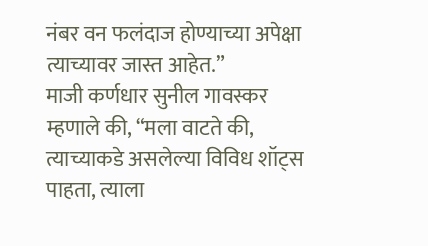नंबर वन फलंदाज होण्याच्या अपेक्षा त्याच्यावर जास्त आहेत.”
माजी कर्णधार सुनील गावस्कर म्हणाले की, “मला वाटते की, त्याच्याकडे असलेल्या विविध शॉट्स पाहता, त्याला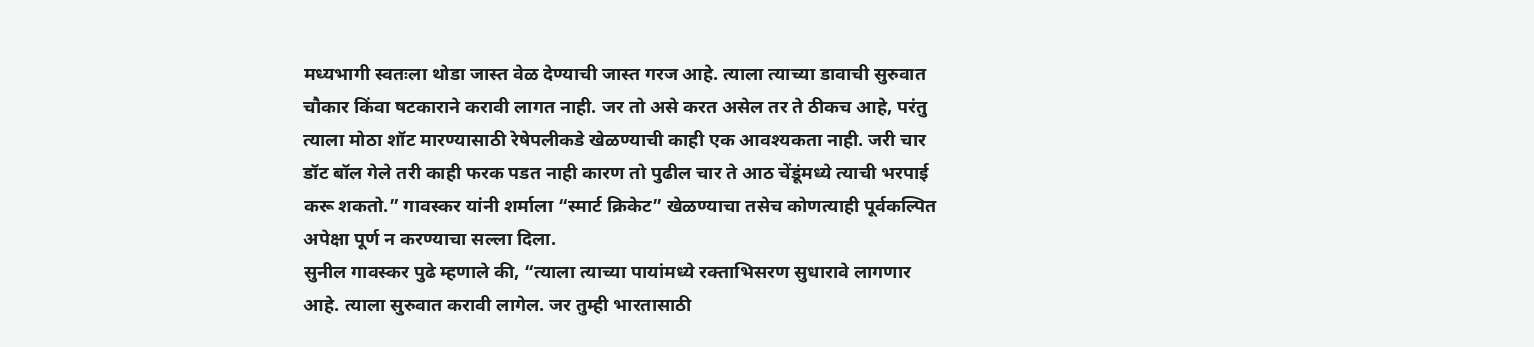मध्यभागी स्वतःला थोडा जास्त वेळ देण्याची जास्त गरज आहे. त्याला त्याच्या डावाची सुरुवात चौकार किंवा षटकाराने करावी लागत नाही. जर तो असे करत असेल तर ते ठीकच आहे, परंतु त्याला मोठा शॉट मारण्यासाठी रेषेपलीकडे खेळण्याची काही एक आवश्यकता नाही. जरी चार डॉट बॉल गेले तरी काही फरक पडत नाही कारण तो पुढील चार ते आठ चेंडूंमध्ये त्याची भरपाई करू शकतो.” गावस्कर यांनी शर्माला “स्मार्ट क्रिकेट” खेळण्याचा तसेच कोणत्याही पूर्वकल्पित अपेक्षा पूर्ण न करण्याचा सल्ला दिला.
सुनील गावस्कर पुढे म्हणाले की, “त्याला त्याच्या पायांमध्ये रक्ताभिसरण सुधारावे लागणार आहे. त्याला सुरुवात करावी लागेल. जर तुम्ही भारतासाठी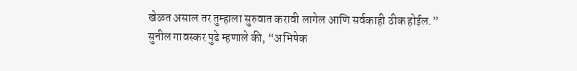खेळत असाल तर तुम्हाला सुरुवात करावी लागेल आणि सर्वकाही ठीक होईल.”
सुनील गावस्कर पुढे म्हणाले की, “अभिषेक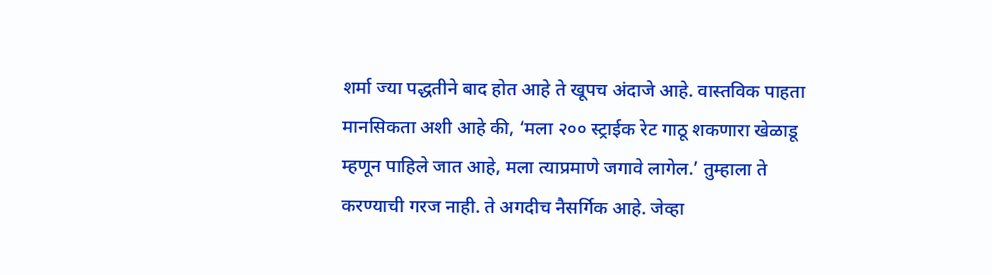शर्मा ज्या पद्धतीने बाद होत आहे ते खूपच अंदाजे आहे. वास्तविक पाहता मानसिकता अशी आहे की, ‘मला २०० स्ट्राईक रेट गाठू शकणारा खेळाडू म्हणून पाहिले जात आहे, मला त्याप्रमाणे जगावे लागेल.’ तुम्हाला ते करण्याची गरज नाही. ते अगदीच नैसर्गिक आहे. जेव्हा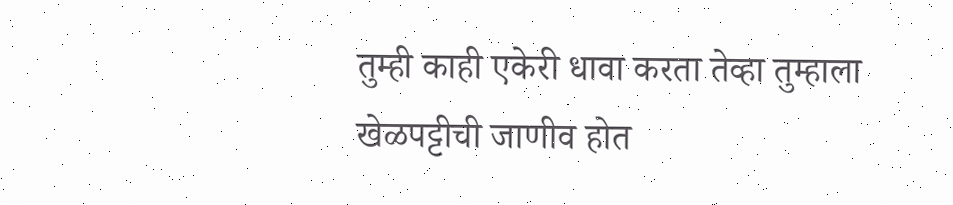तुम्ही काही एकेरी धावा करता तेव्हा तुम्हाला खेळपट्टीची जाणीव होत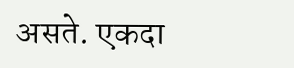असते. एकदा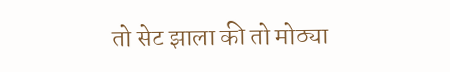तो सेट झाला की तो मोठ्या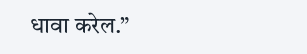धावा करेल.”